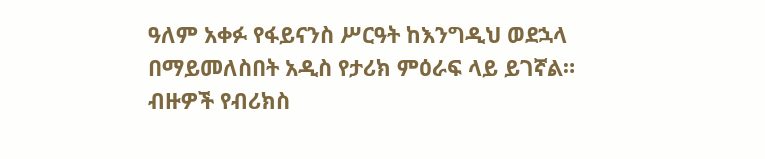ዓለም አቀፉ የፋይናንስ ሥርዓት ከእንግዲህ ወደኋላ በማይመለስበት አዲስ የታሪክ ምዕራፍ ላይ ይገኛል።
ብዙዎች የብሪክስ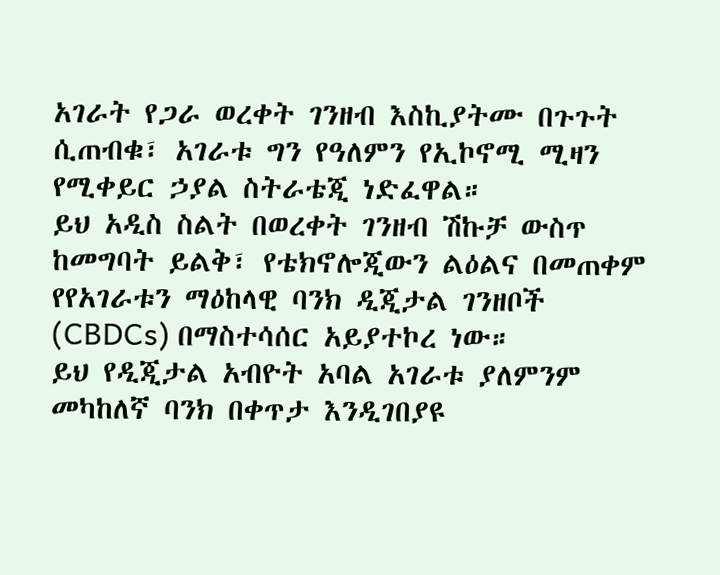አገራት የጋራ ወረቀት ገንዘብ እስኪያትሙ በጉጉት ሲጠብቁ፣ አገራቱ ግን የዓለምን የኢኮኖሚ ሚዛን የሚቀይር ኃያል ስትራቴጂ ነድፈዋል።
ይህ አዲስ ስልት በወረቀት ገንዘብ ሽኩቻ ውስጥ ከመግባት ይልቅ፣ የቴክኖሎጂውን ልዕልና በመጠቀም የየአገራቱን ማዕከላዊ ባንክ ዲጂታል ገንዘቦች (CBDCs) በማስተሳሰር አይያተኮረ ነው።
ይህ የዲጂታል አብዮት አባል አገራቱ ያለምንም መካከለኛ ባንክ በቀጥታ እንዲገበያዩ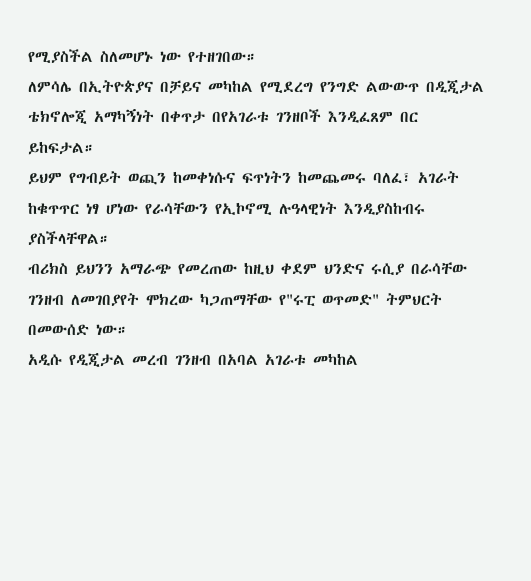የሚያስችል ስለመሆኑ ነው የተዘገበው።
ለምሳሌ በኢትዮጵያና በቻይና መካከል የሚደረግ የንግድ ልውውጥ በዲጂታል ቴክኖሎጂ አማካኝነት በቀጥታ በየአገራቱ ገንዘቦች እንዲፈጸም በር ይከፍታል።
ይህም የግብይት ወጪን ከመቀነሱና ፍጥነትን ከመጨመሩ ባለፈ፣ አገራት ከቁጥጥር ነፃ ሆነው የራሳቸውን የኢኮኖሚ ሉዓላዊነት እንዲያስከብሩ ያስችላቸዋል።
ብሪክስ ይህንን አማራጭ የመረጠው ከዚህ ቀደም ህንድና ሩሲያ በራሳቸው ገንዘብ ለመገበያየት ሞክረው ካጋጠማቸው የ"ሩፒ ወጥመድ" ትምህርት በመውሰድ ነው።
አዲሱ የዲጂታል መረብ ገንዘብ በአባል አገራቱ መካከል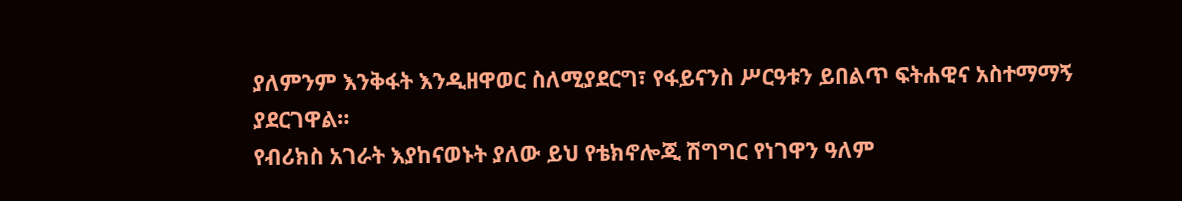ያለምንም እንቅፋት እንዲዘዋወር ስለሚያደርግ፣ የፋይናንስ ሥርዓቱን ይበልጥ ፍትሐዊና አስተማማኝ ያደርገዋል።
የብሪክስ አገራት እያከናወኑት ያለው ይህ የቴክኖሎጂ ሽግግር የነገዋን ዓለም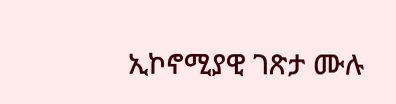ኢኮኖሚያዊ ገጽታ ሙሉ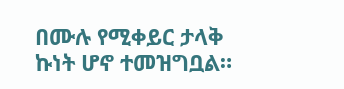በሙሉ የሚቀይር ታላቅ ኩነት ሆኖ ተመዝግቧል።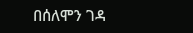በሰለሞን ገዳ